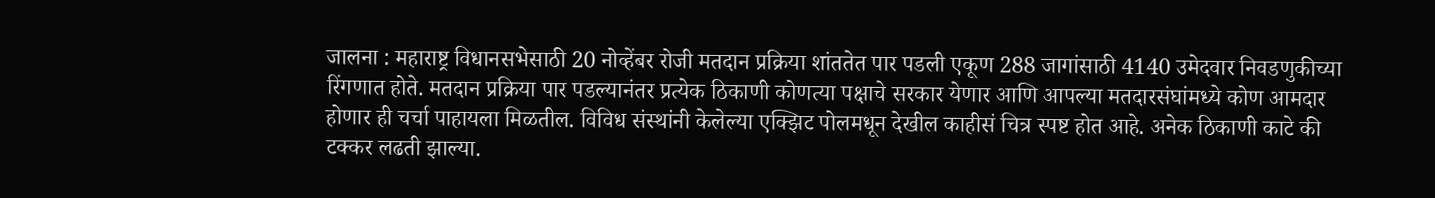जालना : महाराष्ट्र विधानसभेसाठी 20 नोव्हेंबर रोजी मतदान प्रक्रिया शांततेत पार पडली एकूण 288 जागांसाठी 4140 उमेदवार निवडणुकीच्या रिंगणात होते. मतदान प्रक्रिया पार पडल्यानंतर प्रत्येक ठिकाणी कोणत्या पक्षाचे सरकार येणार आणि आपल्या मतदारसंघांमध्ये कोण आमदार होणार ही चर्चा पाहायला मिळतील. विविध संस्थांनी केलेल्या एक्झिट पोलमधून देखील काहीसं चित्र स्पष्ट होत आहे. अनेक ठिकाणी काटे की टक्कर लढती झाल्या.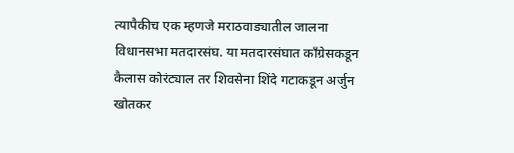त्यापैकीच एक म्हणजे मराठवाड्यातील जालना विधानसभा मतदारसंघ. या मतदारसंघात काँग्रेसकडून कैलास कोरंट्याल तर शिवसेना शिंदे गटाकडून अर्जुन खोतकर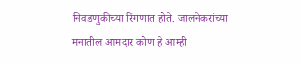निवडणुकीच्या रिंगणात होते. जालनेकरांच्या मनातील आमदार कोण हे आम्ही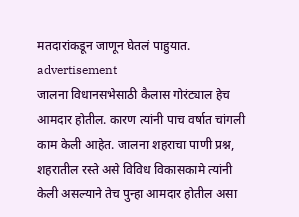मतदारांकडून जाणून घेतलं पाहुयात.
advertisement
जालना विधानसभेसाठी कैलास गोरंट्याल हेच आमदार होतील. कारण त्यांनी पाच वर्षात चांगली काम केली आहेत. जालना शहराचा पाणी प्रश्न, शहरातील रस्ते असे विविध विकासकामे त्यांनी केली असल्याने तेच पुन्हा आमदार होतील असा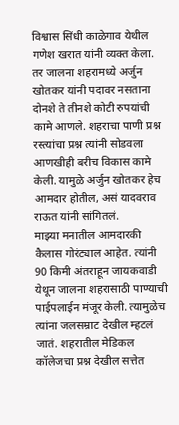विश्वास सिंधी काळेगाव येथील गणेश खरात यांनी व्यक्त केला. तर जालना शहरामध्ये अर्जुन खोतकर यांनी पदावर नसताना दोनशे ते तीनशे कोटी रुपयांची कामे आणले. शहराचा पाणी प्रश्न रस्त्यांचा प्रश्न त्यांनी सोडवला आणखीही बरीच विकास कामे केली. यामुळे अर्जुन खोतकर हेच आमदार होतील, असं यादवराव राऊत यांनी सांगितलं.
माझ्या मनातील आमदारकी कैलास गोरंट्याल आहेत. त्यांनी 90 किमी अंतराहून जायकवाडी येथून जालना शहरासाठी पाण्याची पाईपलाईन मंजूर केली. त्यामुळेच त्यांना जलसम्राट देखील म्हटलं जातं. शहरातील मेडिकल कॉलेजचा प्रश्न देखील सत्तेत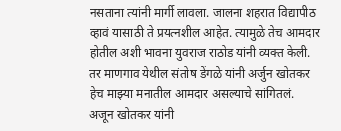नसताना त्यांनी मार्गी लावला. जालना शहरात विद्यापीठ व्हावं यासाठी ते प्रयत्नशील आहेत. त्यामुळे तेच आमदार होतील अशी भावना युवराज राठोड यांनी व्यक्त केली. तर माणगाव येथील संतोष डेंगळे यांनी अर्जुन खोतकर हेच माझ्या मनातील आमदार असल्याचे सांगितलं.
अजून खोतकर यांनी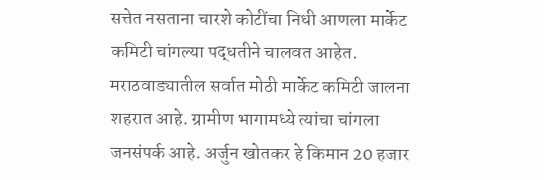सत्तेत नसताना चारशे कोटींचा निधी आणला मार्केट कमिटी चांगल्या पद्धतीने चालवत आहेत. मराठवाड्यातील सर्वात मोठी मार्केट कमिटी जालना शहरात आहे. ग्रामीण भागामध्ये त्यांचा चांगला जनसंपर्क आहे. अर्जुन खोतकर हे किमान 20 हजार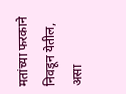मतांच्या फरकाने निवडून येतील, असा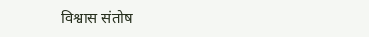विश्वास संतोष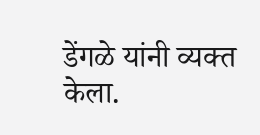डेंगळे यांनी व्यक्त केला.